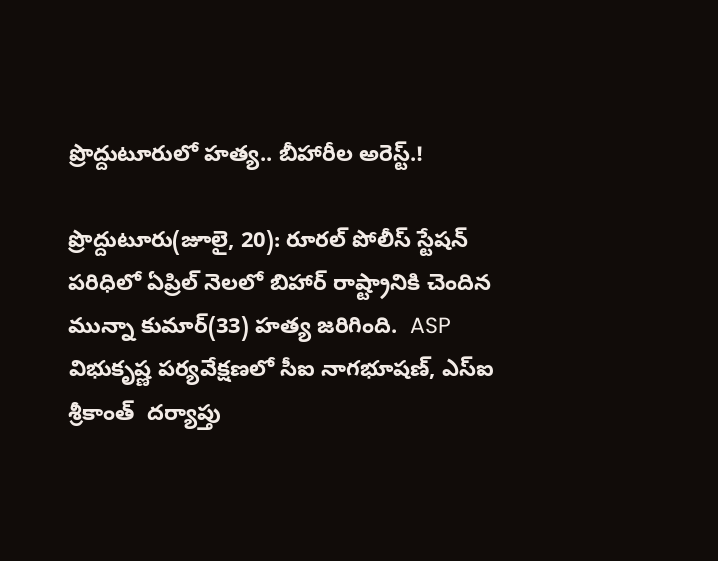ప్రొద్దుటూరులో హత్య.. బీహారీల అరెస్ట్.!

ప్రొద్దుటూరు(జూలై, 20): రూరల్ పోలీస్ స్టేషన్ పరిధిలో ఏప్రిల్ నెలలో బిహార్ రాష్ట్రానికి చెందిన మున్నా కుమార్(33) హత్య జరిగింది.  ASP విభుకృష్ణ పర్యవేక్షణలో సీఐ నాగభూషణ్, ఎస్ఐ శ్రీకాంత్  దర్యాప్తు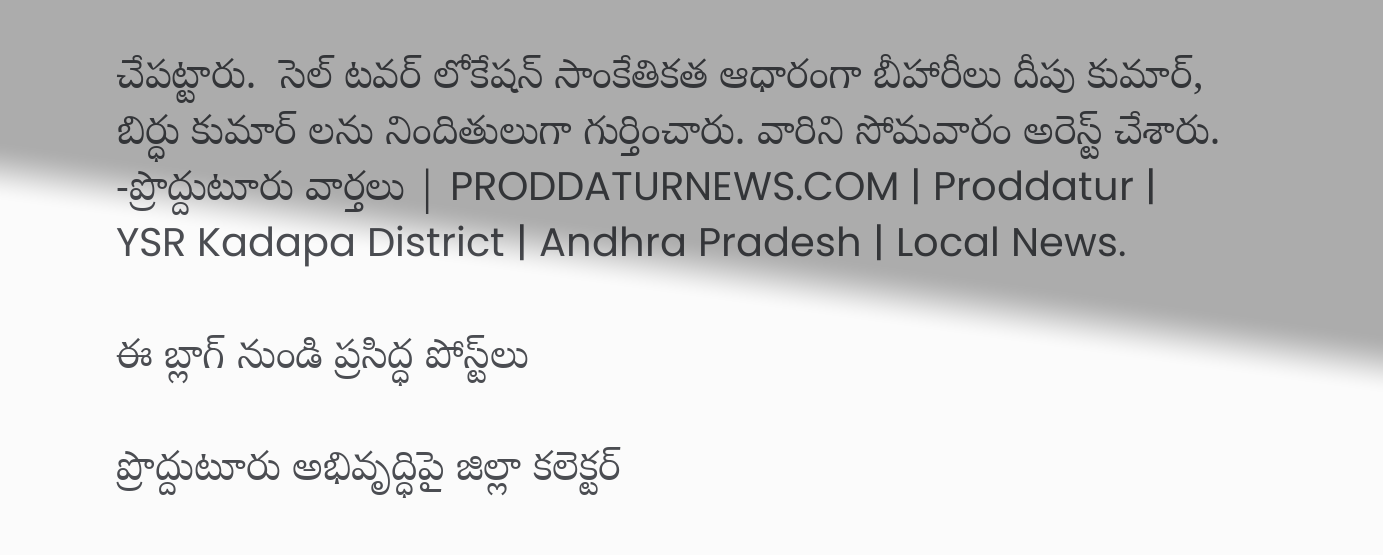చేపట్టారు.  సెల్ టవర్ లోకేషన్ సాంకేతికత ఆధారంగా బీహారీలు దీపు కుమార్, బిర్ధు కుమార్ లను నిందితులుగా గుర్తించారు. వారిని సోమవారం అరెస్ట్ చేశారు.
-ప్రొద్దుటూరు వార్తలు | PRODDATURNEWS.COM | Proddatur | YSR Kadapa District | Andhra Pradesh | Local News.

ఈ బ్లాగ్ నుండి ప్రసిద్ధ పోస్ట్‌లు

ప్రొద్దుటూరు అభివృద్ధిపై జిల్లా కలెక్టర్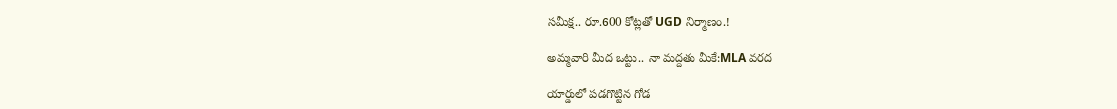సమీక్ష.. రూ.600 కోట్లతో UGD నిర్మాణం.!

అమ్మవారి మీద ఒట్టు.. నా మద్దతు మీకే:MLA వరద

యార్డులో పడగొట్టిన గోడ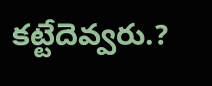కట్టేదెవ్వరు.?